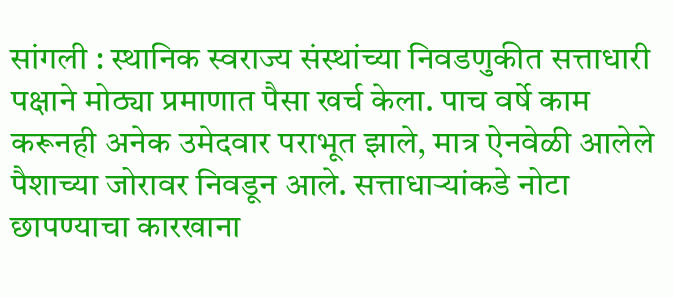सांगली : स्थानिक स्वराज्य संस्थांच्या निवडणुकीत सत्ताधारी पक्षाने मोठ्या प्रमाणात पैसा खर्च केला. पाच वर्षे काम करूनही अनेक उमेदवार पराभूत झाले, मात्र ऐनवेळी आलेले पैशाच्या जोरावर निवडून आले. सत्ताधाऱ्यांकडे नोटा छापण्याचा कारखाना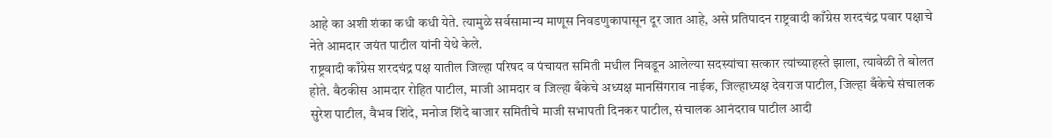आहे का अशी शंका कधी कधी येते. त्यामुळे सर्वसामान्य माणूस निवडणुकापासून दूर जात आहे, असे प्रतिपादन राष्ट्रवादी काँग्रेस शरदचंद्र पवार पक्षाचे नेते आमदार जयंत पाटील यांनी येथे केले.
राष्ट्रवादी काँग्रेस शरदचंद्र पक्ष यातील जिल्हा परिषद व पंचायत समिती मधील निवडून आलेल्या सदस्यांचा सत्कार त्यांच्याहस्ते झाला, त्यावेळी ते बोलत होते. बैठकीस आमदार रोहित पाटील, माजी आमदार व जिल्हा बँकेचे अध्यक्ष मानसिंगराव नाईक, जिल्हाध्यक्ष देवराज पाटील, जिल्हा बँकेचे संचालक सुरेश पाटील, वैभव शिंदे, मनोज शिंदे बाजार समितीचे माजी सभापती दिनकर पाटील, संचालक आनंदराव पाटील आदी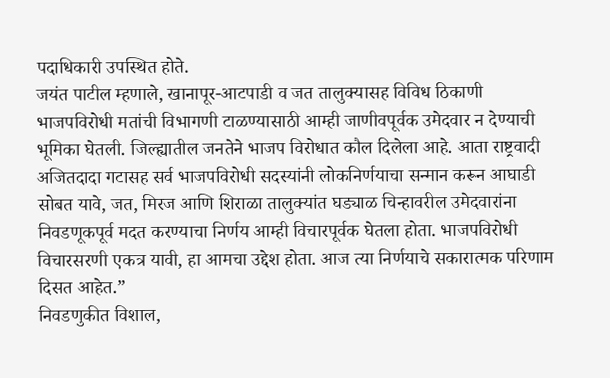पदाधिकारी उपस्थित होते.
जयंत पाटील म्हणाले, खानापूर-आटपाडी व जत तालुक्यासह विविध ठिकाणी भाजपविरोधी मतांची विभागणी टाळण्यासाठी आम्ही जाणीवपूर्वक उमेदवार न देण्याची भूमिका घेतली. जिल्ह्यातील जनतेने भाजप विरोधात कौल दिलेला आहे. आता राष्ट्रवादी अजितदादा गटासह सर्व भाजपविरोधी सदस्यांनी लोकनिर्णयाचा सन्मान करून आघाडी सोबत यावे, जत, मिरज आणि शिराळा तालुक्यांत घड्याळ चिन्हावरील उमेदवारांना निवडणूकपूर्व मदत करण्याचा निर्णय आम्ही विचारपूर्वक घेतला होता. भाजपविरोधी विचारसरणी एकत्र यावी, हा आमचा उद्देश होता. आज त्या निर्णयाचे सकारात्मक परिणाम दिसत आहेत.”
निवडणुकीत विशाल,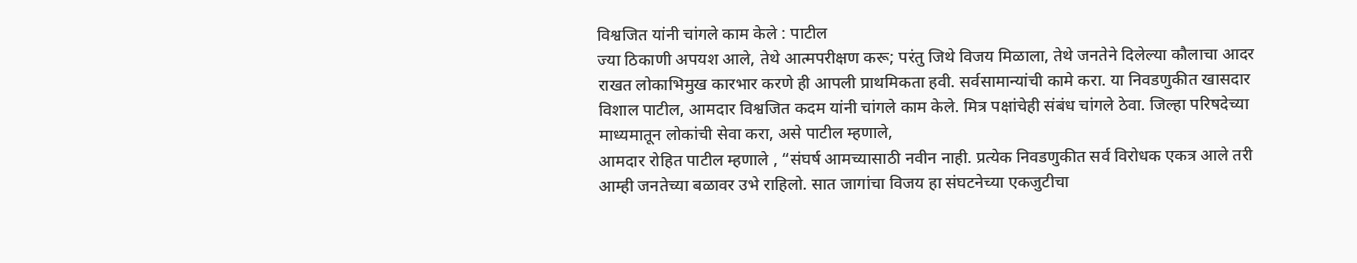विश्वजित यांनी चांगले काम केले : पाटील
ज्या ठिकाणी अपयश आले, तेथे आत्मपरीक्षण करू; परंतु जिथे विजय मिळाला, तेथे जनतेने दिलेल्या कौलाचा आदर राखत लोकाभिमुख कारभार करणे ही आपली प्राथमिकता हवी. सर्वसामान्यांची कामे करा. या निवडणुकीत खासदार विशाल पाटील, आमदार विश्वजित कदम यांनी चांगले काम केले. मित्र पक्षांचेही संबंध चांगले ठेवा. जिल्हा परिषदेच्या माध्यमातून लोकांची सेवा करा, असे पाटील म्हणाले,
आमदार रोहित पाटील म्हणाले , “संघर्ष आमच्यासाठी नवीन नाही. प्रत्येक निवडणुकीत सर्व विरोधक एकत्र आले तरी आम्ही जनतेच्या बळावर उभे राहिलो. सात जागांचा विजय हा संघटनेच्या एकजुटीचा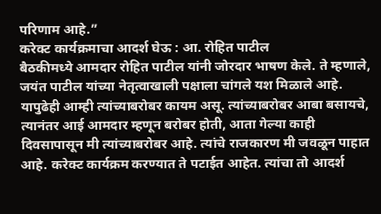परिणाम आहे.”
करेक्ट कार्यक्रमाचा आदर्श घेऊ : आ. रोहित पाटील
बैठकीमध्ये आमदार रोहित पाटील यांनी जोरदार भाषण केले. ते म्हणाले, जयंत पाटील यांच्या नेतृत्वाखाली पक्षाला चांगले यश मिळाले आहे. यापुढेही आम्ही त्यांच्याबरोबर कायम असू. त्यांच्याबरोबर आबा बसायचे, त्यानंतर आई आमदार म्हणून बरोबर होती, आता गेल्या काही दिवसापासून मी त्यांच्याबरोबर आहे. त्यांचे राजकारण मी जवळून पाहात आहे. करेक्ट कार्यक्रम करण्यात ते पटाईत आहेत. त्यांचा तो आदर्श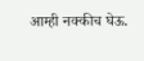आम्ही नक्कीच घेऊ.